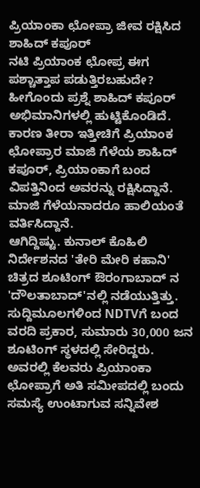ಪ್ರಿಯಾಂಕಾ ಛೋಪ್ರಾ ಜೀವ ರಕ್ಷಿಸಿದ ಶಾಹಿದ್ ಕಪೂರ್
ನಟಿ ಪ್ರಿಯಾಂಕ ಛೋಪ್ರ ಈಗ ಪಶ್ಚಾತ್ತಾಪ ಪಡುತ್ತಿರಬಹುದೇ? ಹೀಗೊಂದು ಪ್ರಶ್ನೆ ಶಾಹಿದ್ ಕಪೂರ್ ಅಭಿಮಾನಿಗಳಲ್ಲಿ ಹುಟ್ಟಿಕೊಂಡಿದೆ. ಕಾರಣ ತೀರಾ ಇತ್ತೀಚಿಗೆ ಪ್ರಿಯಾಂಕ ಛೋಪ್ರಾರ ಮಾಜಿ ಗೆಳೆಯ ಶಾಹಿದ್ ಕಪೂರ್, ಪ್ರಿಯಾಂಕಾಗೆ ಬಂದ ವಿಪತ್ತಿನಿಂದ ಅವರನ್ನು ರಕ್ಷಿಸಿದ್ದಾನೆ. ಮಾಜಿ ಗೆಳೆಯನಾದರೂ ಹಾಲಿಯಂತೆ ವರ್ತಿಸಿದ್ದಾನೆ.
ಆಗಿದ್ದಿಷ್ಟು. ಕುನಾಲ್ ಕೊಹಿಲಿ ನಿರ್ದೇಶನದ 'ತೇರಿ ಮೇರಿ ಕಹಾನಿ' ಚಿತ್ರದ ಶೂಟಿಂಗ್ ಔರಂಗಾಬಾದ್ ನ 'ದೌಲತಾಬಾದ್'ನಲ್ಲಿ ನಡೆಯುತ್ತಿತ್ತು. ಸುದ್ದಿಮೂಲಗಳಿಂದ NDTVಗೆ ಬಂದ ವರದಿ ಪ್ರಕಾರ, ಸುಮಾರು 30,000 ಜನ ಶೂಟಿಂಗ್ ಸ್ಥಳದಲ್ಲಿ ಸೇರಿದ್ದರು. ಅವರಲ್ಲಿ ಕೆಲವರು ಪ್ರಿಯಾಂಕಾ ಛೋಪ್ರಾಗೆ ಅತಿ ಸಮೀಪದಲ್ಲಿ ಬಂದು ಸಮಸ್ಯೆ ಉಂಟಾಗುವ ಸನ್ನಿವೇಶ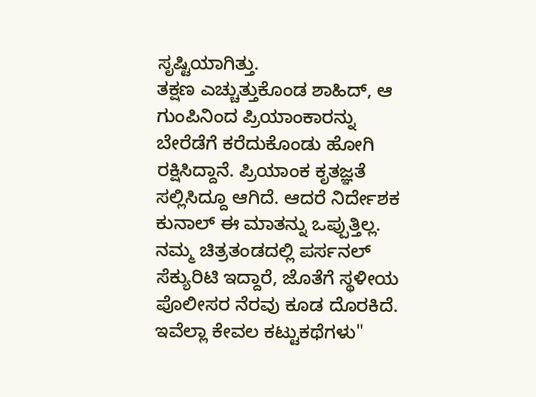ಸೃಷ್ಟಿಯಾಗಿತ್ತು.
ತಕ್ಷಣ ಎಚ್ಚುತ್ತುಕೊಂಡ ಶಾಹಿದ್, ಆ ಗುಂಪಿನಿಂದ ಪ್ರಿಯಾಂಕಾರನ್ನು ಬೇರೆಡೆಗೆ ಕರೆದುಕೊಂಡು ಹೋಗಿ ರಕ್ಷಿಸಿದ್ದಾನೆ. ಪ್ರಿಯಾಂಕ ಕೃತಜ್ಞತೆ ಸಲ್ಲಿಸಿದ್ದೂ ಆಗಿದೆ. ಆದರೆ ನಿರ್ದೇಶಕ ಕುನಾಲ್ ಈ ಮಾತನ್ನು ಒಪ್ಪುತ್ತಿಲ್ಲ. ನಮ್ಮ ಚಿತ್ರತಂಡದಲ್ಲಿ ಪರ್ಸನಲ್ ಸೆಕ್ಯುರಿಟಿ ಇದ್ದಾರೆ, ಜೊತೆಗೆ ಸ್ಥಳೀಯ ಪೊಲೀಸರ ನೆರವು ಕೂಡ ದೊರಕಿದೆ. ಇವೆಲ್ಲಾ ಕೇವಲ ಕಟ್ಟುಕಥೆಗಳು"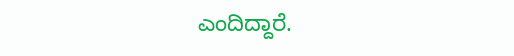ಎಂದಿದ್ದಾರೆ.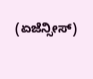(ಏಜೆನ್ಸೀಸ್)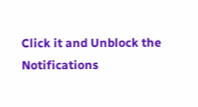Click it and Unblock the Notifications